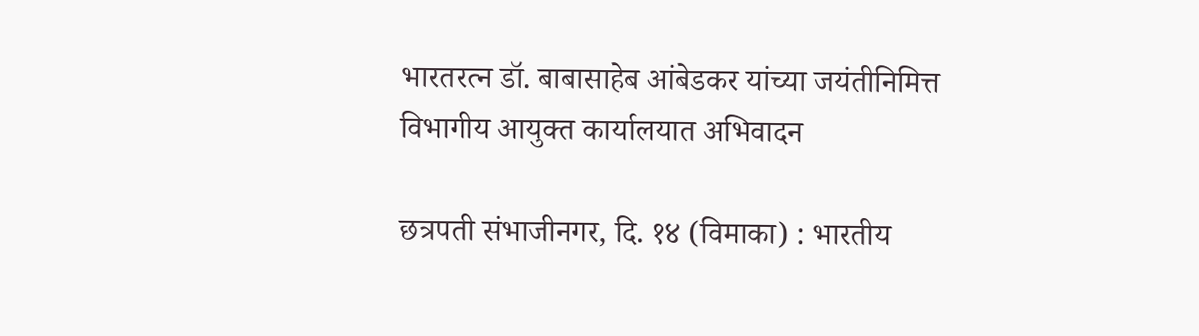भारतरत्न डॉ. बाबासाहेब आंबेडकर यांच्या जयंतीनिमित्त विभागीय आयुक्त कार्यालयात अभिवादन

छत्रपती संभाजीनगर, दि. १४ (विमाका) : भारतीय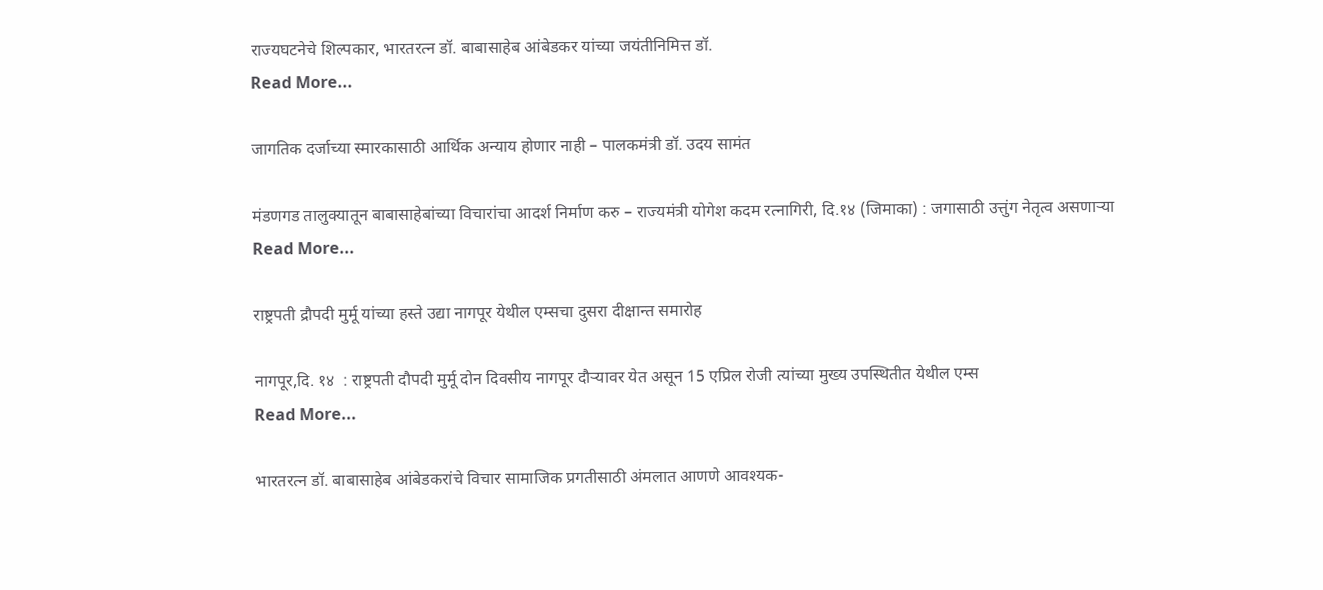राज्यघटनेचे शिल्पकार, भारतरत्न डॉ. बाबासाहेब आंबेडकर यांच्या जयंतीनिमित्त डॉ.
Read More...

जागतिक दर्जाच्या स्मारकासाठी आर्थिक अन्याय होणार नाही – पालकमंत्री डॉ. उदय सामंत

मंडणगड तालुक्यातून बाबासाहेबांच्या विचारांचा आदर्श निर्माण करु – राज्यमंत्री योगेश कदम रत्नागिरी, दि.१४ (जिमाका) : जगासाठी उत्तुंग नेतृत्व असणाऱ्या
Read More...

राष्ट्रपती द्रौपदी मुर्मू यांच्या हस्ते उद्या नागपूर येथील एम्सचा दुसरा दीक्षान्त समारोह

नागपूर,दि. १४  : राष्ट्रपती दौपदी मुर्मू दोन दिवसीय नागपूर दौऱ्यावर येत असून 15 एप्रिल रोजी त्यांच्या मुख्य उपस्थितीत येथील एम्स
Read More...

भारतरत्न डॉ. बाबासाहेब आंबेडकरांचे विचार सामाजिक प्रगतीसाठी अंमलात आणणे आवश्यक-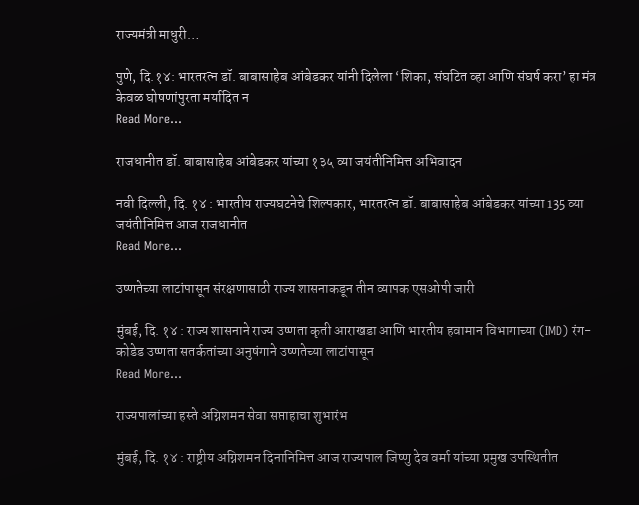राज्यमंत्री माधुरी…

पुणे, दि.१४: भारतरत्न डॉ. बाबासाहेब आंबेडकर यांनी दिलेला ‘शिका, संघटित व्हा आणि संघर्ष करा’ हा मंत्र केवळ घोषणांपुरता मर्यादित न
Read More...

राजधानीत डॉ. बाबासाहेब आंबेडकर यांच्या १३५ व्या जयंतीनिमित्त अभिवादन

नवी दिल्ली, दि. १४ : भारतीय राज्यघटनेचे शिल्पकार, भारतरत्न डॉ. बाबासाहेब आंबेडकर यांच्या 135 व्या जयंतीनिमित्त आज राजधानीत
Read More...

उष्णतेच्या लाटांपासून संरक्षणासाठी राज्य शासनाकडून तीन व्यापक एसओपी जारी

मुंबई, दि. १४ : राज्य शासनाने राज्य उष्णता कृती आराखडा आणि भारतीय हवामान विभागाच्या (IMD) रंग-कोडेड उष्णता सतर्कतांच्या अनुषंगाने उष्णतेच्या लाटांपासून
Read More...

राज्यपालांच्या हस्ते अग्निशमन सेवा सप्ताहाचा शुभारंभ

मुंबई, दि. १४ : राष्ट्रीय अग्निशमन दिनानिमित्त आज राज्यपाल जिष्णु देव वर्मा यांच्या प्रमुख उपस्थितीत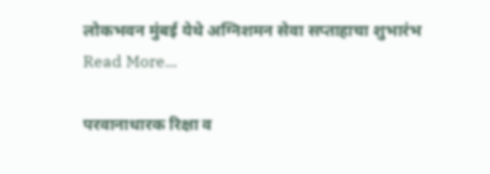लोकभवन मुंबई येथे अग्निशमन सेवा सप्ताहाचा शुभारंभ
Read More...

परवानाधारक रिक्षा व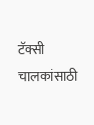टॅक्सी चालकांसाठी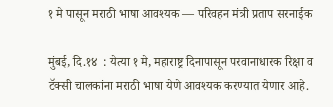१ मे पासून मराठी भाषा आवश्यक — परिवहन मंत्री प्रताप सरनाईक

मुंबई, दि.१४  : येत्या १ मे, महाराष्ट्र दिनापासून परवानाधारक रिक्षा व टॅक्सी चालकांना मराठी भाषा येणे आवश्यक करण्यात येणार आहे.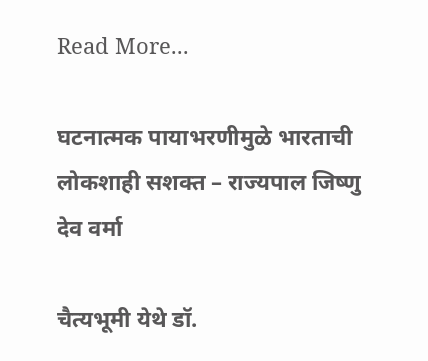Read More...

घटनात्मक पायाभरणीमुळे भारताची लोकशाही सशक्त – राज्यपाल जिष्णु देव वर्मा

चैत्यभूमी येथे डॉ.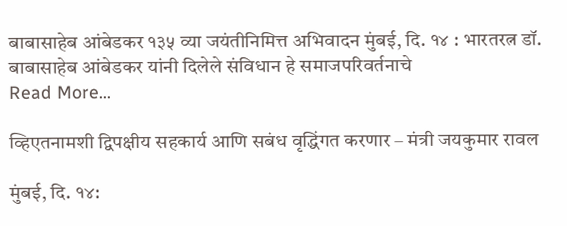बाबासाहेब आंबेडकर १३५ व्या जयंतीनिमित्त अभिवादन मुंबई, दि. १४ : भारतरत्न डॉ. बाबासाहेब आंबेडकर यांनी दिलेले संविधान हे समाजपरिवर्तनाचे
Read More...

व्हिएतनामशी द्विपक्षीय सहकार्य आणि सबंध वृद्धिंगत करणार – मंत्री जयकुमार रावल

मुंबई, दि. १४: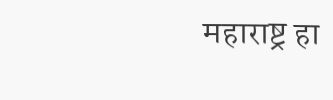महाराष्ट्र हा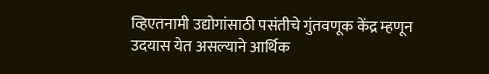व्हिएतनामी उद्योगांसाठी पसंतीचे गुंतवणूक केंद्र म्हणून उदयास येत असल्याने आर्थिक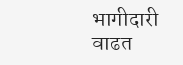भागीदारी वाढत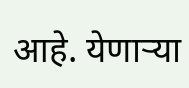आहे. येणाऱ्या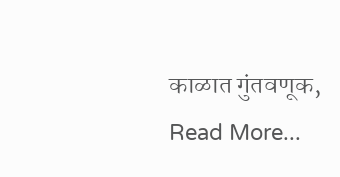काळात गुंतवणूक,
Read More...